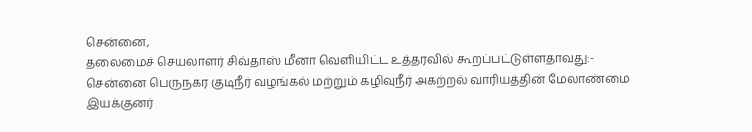சென்னை,
தலைமைச் செயலாளர் சிவ்தாஸ் மீனா வெளியிட்ட உத்தரவில் கூறப்பட்டுள்ளதாவது:-
சென்னை பெருநகர குடிநீர் வழங்கல் மற்றும் கழிவுநீர் அகற்றல் வாரியத்தின் மேலாண்மை இயக்குனர்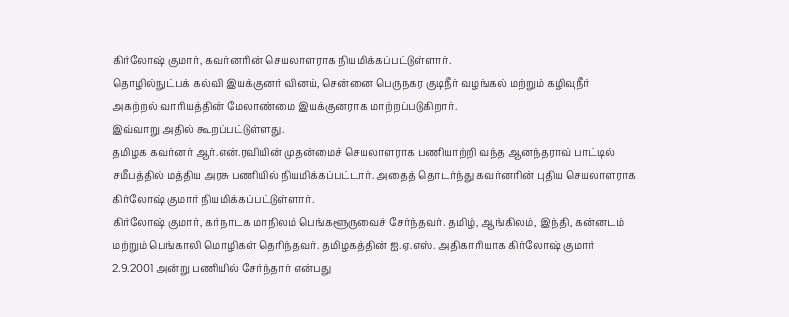கிர்லோஷ் குமார், கவர்னரின் செயலாளராக நியமிக்கப்பட்டுள்ளார்.
தொழில்நுட்பக் கல்வி இயக்குனர் வினய், சென்னை பெருநகர குடிநீர் வழங்கல் மற்றும் கழிவுநீர் அகற்றல் வாரியத்தின் மேலாண்மை இயக்குனராக மாற்றப்படுகிறார்.
இவ்வாறு அதில் கூறப்பட்டுள்ளது.
தமிழக கவர்னர் ஆர்.என்.ரவியின் முதன்மைச் செயலாளராக பணியாற்றி வந்த ஆனந்தராவ் பாட்டில் சமீபத்தில் மத்திய அரசு பணியில் நியமிக்கப்பட்டார். அதைத் தொடர்ந்து கவர்னரின் புதிய செயலாளராக கிர்லோஷ் குமார் நியமிக்கப்பட்டுள்ளார்.
கிர்லோஷ் குமார், கர்நாடக மாநிலம் பெங்களூருவைச் சேர்ந்தவர். தமிழ், ஆங்கிலம், இந்தி, கன்னடம் மற்றும் பெங்காலி மொழிகள் தெரிந்தவர். தமிழகத்தின் ஐ.ஏ.எஸ். அதிகாரியாக கிர்லோஷ் குமார் 2.9.2001 அன்று பணியில் சேர்ந்தார் என்பது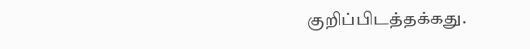குறிப்பிடத்தக்கது.